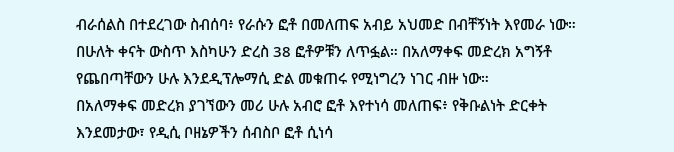ብራሰልስ በተደረገው ስብሰባ፥ የራሱን ፎቶ በመለጠፍ አብይ አህመድ በብቸኝነት እየመራ ነው።
በሁለት ቀናት ውስጥ እስካሁን ድረስ 38 ፎቶዎቹን ለጥፏል። በአለማቀፍ መድረክ አግኝቶ የጨበጣቸውን ሁሉ እንደዲፕሎማሲ ድል መቁጠሩ የሚነግረን ነገር ብዙ ነው።
በአለማቀፍ መድረክ ያገኘውን መሪ ሁሉ አብሮ ፎቶ እየተነሳ መለጠፍ፥ የቅቡልነት ድርቀት እንደመታው፣ የዲሲ ቦዘኔዎችን ሰብስቦ ፎቶ ሲነሳ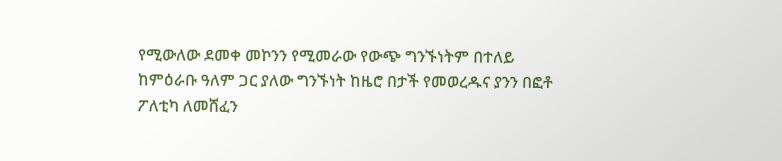የሚውለው ደመቀ መኮንን የሚመራው የውጭ ግንኙነትም በተለይ ከምዕራቡ ዓለም ጋር ያለው ግንኙነት ከዜሮ በታች የመወረዱና ያንን በፎቶ ፖለቲካ ለመሸፈን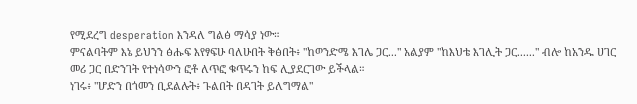የሚደረግ desperation እንዳለ ግልፅ ማሳያ ነው።
ምናልባትም እኔ ይህንን ፅሑፍ እየፃፍሁ ባለሁበት ቅፅበት፥ "ከወንድሜ እገሌ ጋር..." አልያም "ከእህቴ እገሊት ጋር......" ብሎ ከአንዱ ሀገር መሪ ጋር በድንገት የተነሳውን ፎቶ ለጥፎ ቁጥሩን ከፍ ሊያደርገው ይችላል።
ነገሩ፥ "ሆድን በጎመን ቢደልሉት፥ ጉልበት በዳገት ይለግማል"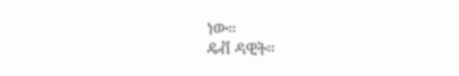ነው።
ዴቭ ዳዊት።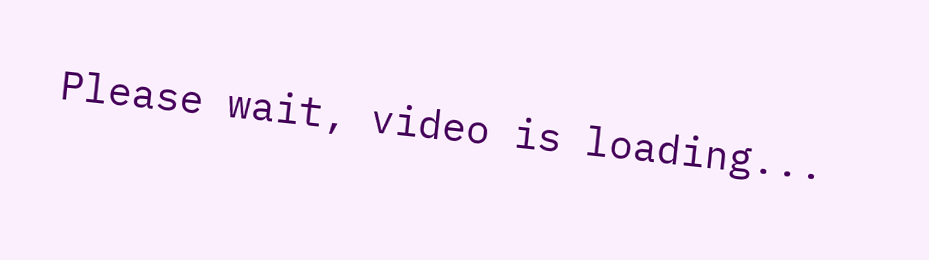Please wait, video is loading...